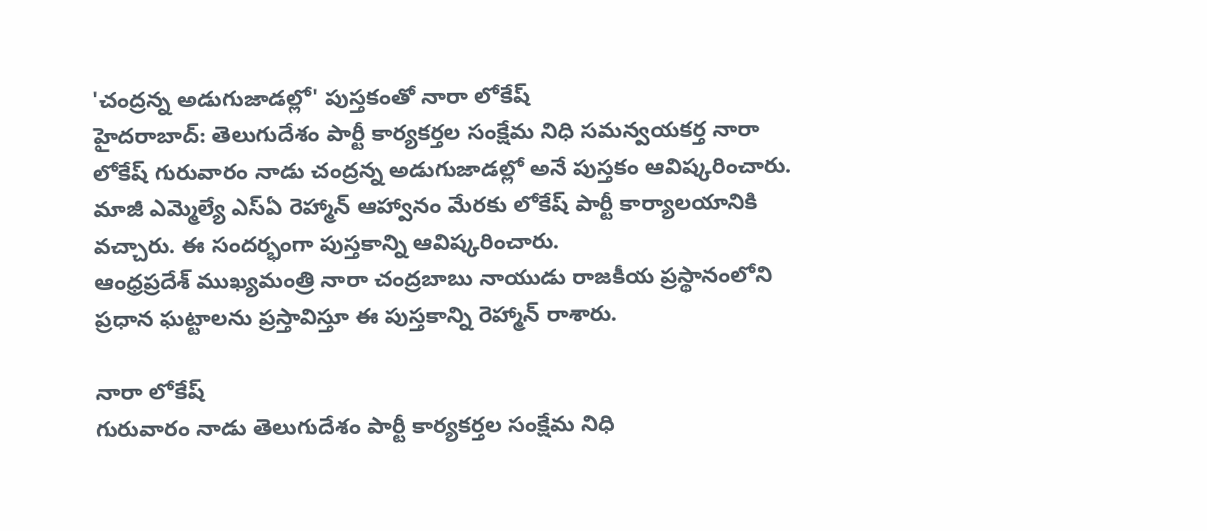'చంద్రన్న అడుగుజాడల్లో' పుస్తకంతో నారా లోకేష్
హైదరాబాద్: తెలుగుదేశం పార్టీ కార్యకర్తల సంక్షేమ నిధి సమన్వయకర్త నారా లోకేష్ గురువారం నాడు చంద్రన్న అడుగుజాడల్లో అనే పుస్తకం ఆవిష్కరించారు.
మాజీ ఎమ్మెల్యే ఎస్ఏ రెహ్మాన్ ఆహ్వానం మేరకు లోకేష్ పార్టీ కార్యాలయానికి వచ్చారు. ఈ సందర్భంగా పుస్తకాన్ని ఆవిష్కరించారు.
ఆంధ్రప్రదేశ్ ముఖ్యమంత్రి నారా చంద్రబాబు నాయుడు రాజకీయ ప్రస్థానంలోని ప్రధాన ఘట్టాలను ప్రస్తావిస్తూ ఈ పుస్తకాన్ని రెహ్మాన్ రాశారు.

నారా లోకేష్
గురువారం నాడు తెలుగుదేశం పార్టీ కార్యకర్తల సంక్షేమ నిధి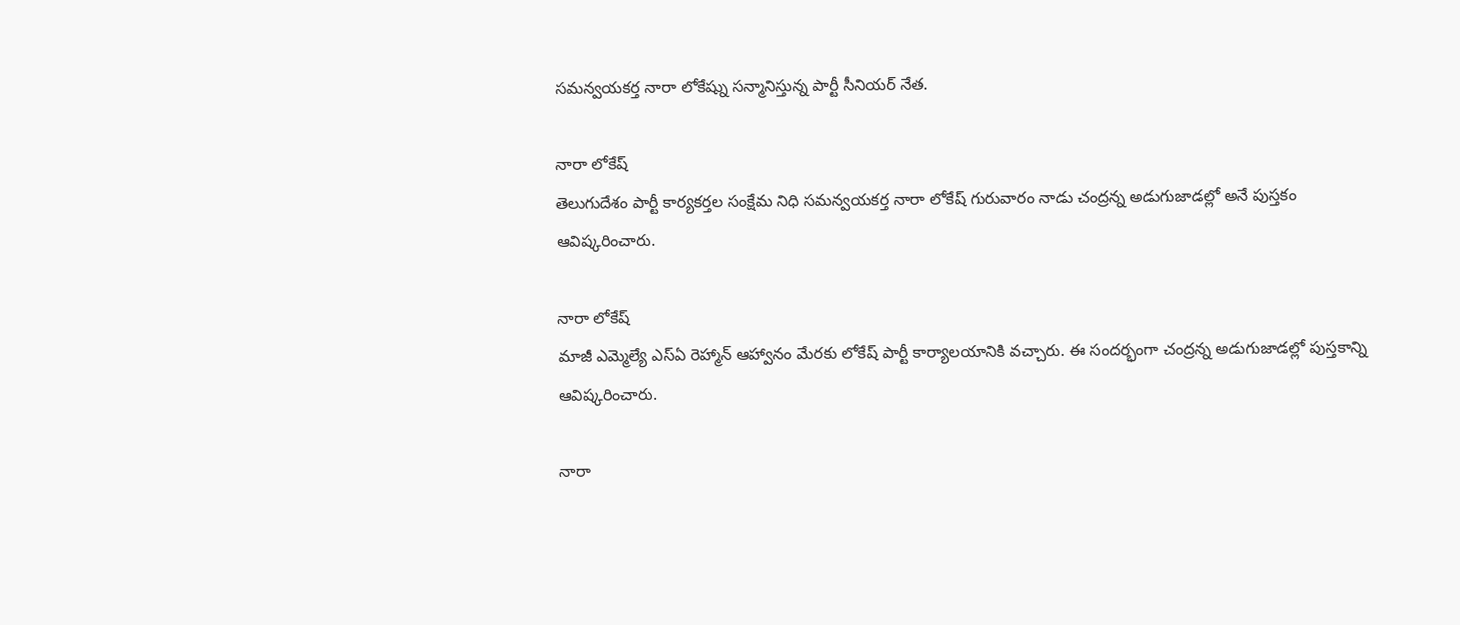సమన్వయకర్త నారా లోకేష్ను సన్మానిస్తున్న పార్టీ సీనియర్ నేత.

నారా లోకేష్
తెలుగుదేశం పార్టీ కార్యకర్తల సంక్షేమ నిధి సమన్వయకర్త నారా లోకేష్ గురువారం నాడు చంద్రన్న అడుగుజాడల్లో అనే పుస్తకం ఆవిష్కరించారు.

నారా లోకేష్
మాజీ ఎమ్మెల్యే ఎస్ఏ రెహ్మాన్ ఆహ్వానం మేరకు లోకేష్ పార్టీ కార్యాలయానికి వచ్చారు. ఈ సందర్భంగా చంద్రన్న అడుగుజాడల్లో పుస్తకాన్ని ఆవిష్కరించారు.

నారా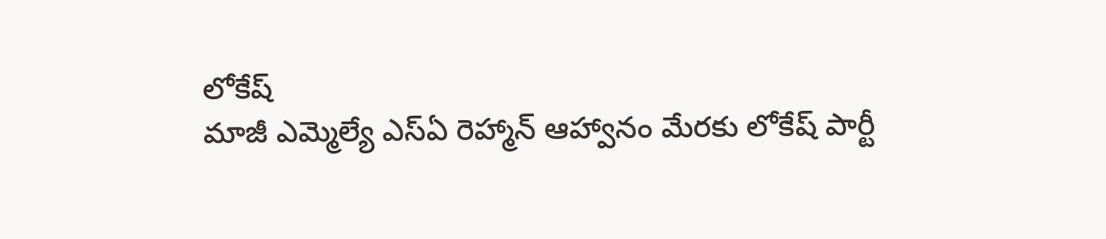లోకేష్
మాజీ ఎమ్మెల్యే ఎస్ఏ రెహ్మాన్ ఆహ్వానం మేరకు లోకేష్ పార్టీ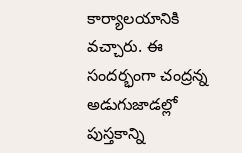కార్యాలయానికి వచ్చారు. ఈ సందర్భంగా చంద్రన్న అడుగుజాడల్లో పుస్తకాన్ని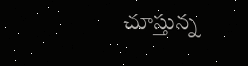చూస్తున్న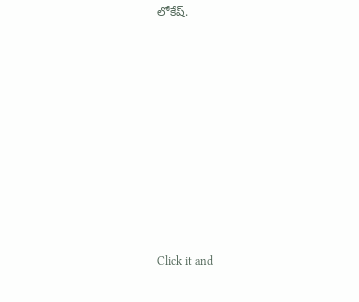లోకేష్.












Click it and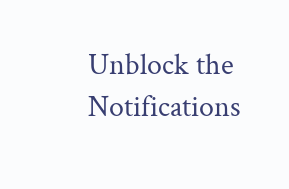Unblock the Notifications